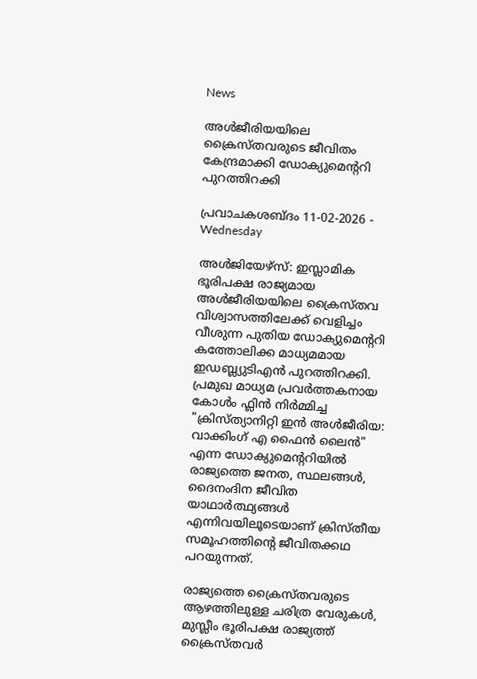News

അള്‍ജീരിയയിലെ ക്രൈസ്തവരുടെ ജീവിതം കേന്ദ്രമാക്കി ഡോക്യുമെന്ററി പുറത്തിറക്കി

പ്രവാചകശബ്ദം 11-02-2026 - Wednesday

അള്‍ജിയേഴ്സ്: ഇസ്ലാമിക ഭൂരിപക്ഷ രാജ്യമായ അള്‍ജീരിയയിലെ ക്രൈസ്തവ വിശ്വാസത്തിലേക്ക് വെളിച്ചം വീശുന്ന പുതിയ ഡോക്യുമെന്ററി കത്തോലിക്ക മാധ്യമമായ ഇ‌ഡബ്ല്യു‌ടി‌എന്‍ പുറത്തിറക്കി. പ്രമുഖ മാധ്യമ പ്രവര്‍ത്തകനായ കോൾം ഫ്ലിൻ നിർമ്മിച്ച "ക്രിസ്ത്യാനിറ്റി ഇൻ അൾജീരിയ: വാക്കിംഗ് എ ഫൈൻ ലൈൻ" എന്ന ഡോക്യുമെന്ററിയില്‍ രാജ്യത്തെ ജനത, സ്ഥലങ്ങൾ, ദൈനംദിന ജീവിത യാഥാർത്ഥ്യങ്ങൾ എന്നിവയിലൂടെയാണ് ക്രിസ്തീയ സമൂഹത്തിന്റെ ജീവിതക്കഥ പറയുന്നത്.

രാജ്യത്തെ ക്രൈസ്തവരുടെ ആഴത്തിലുള്ള ചരിത്ര വേരുകൾ, മുസ്ലീം ഭൂരിപക്ഷ രാജ്യത്ത് ക്രൈസ്തവര്‍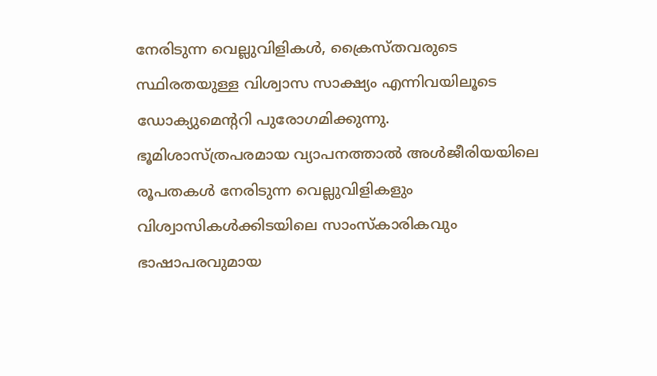നേരിടുന്ന വെല്ലുവിളികൾ, ക്രൈസ്തവരുടെ സ്ഥിരതയുള്ള വിശ്വാസ സാക്ഷ്യം എന്നിവയിലൂടെ ഡോക്യുമെന്ററി പുരോഗമിക്കുന്നു. ഭൂമിശാസ്ത്രപരമായ വ്യാപനത്താൽ അൾജീരിയയിലെ രൂപതകൾ നേരിടുന്ന വെല്ലുവിളികളും വിശ്വാസികൾക്കിടയിലെ സാംസ്കാരികവും ഭാഷാപരവുമായ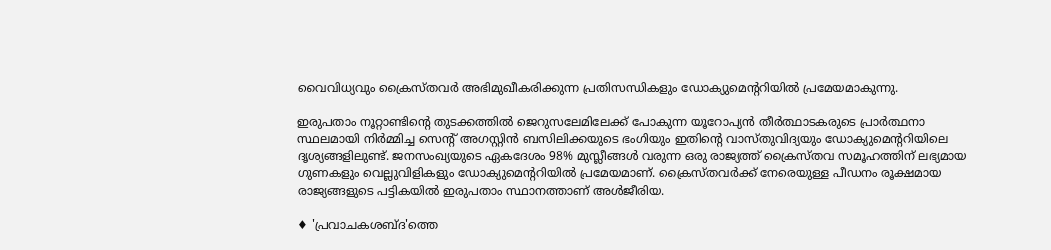വൈവിധ്യവും ക്രൈസ്തവര്‍ അഭിമുഖീകരിക്കുന്ന പ്രതിസന്ധികളും ഡോക്യുമെന്ററിയില്‍ പ്രമേയമാകുന്നു.

ഇരുപതാം നൂറ്റാണ്ടിന്റെ തുടക്കത്തിൽ ജെറുസലേമിലേക്ക് പോകുന്ന യൂറോപ്യൻ തീർത്ഥാടകരുടെ പ്രാർത്ഥനാ സ്ഥലമായി നിർമ്മിച്ച സെന്റ് അഗസ്റ്റിൻ ബസിലിക്കയുടെ ഭംഗിയും ഇതിന്റെ വാസ്തുവിദ്യയും ഡോക്യുമെന്ററിയിലെ ദൃശ്യങ്ങളിലുണ്ട്. ജനസംഖ്യയുടെ ഏകദേശം 98% മുസ്ലീങ്ങൾ വരുന്ന ഒരു രാജ്യത്ത് ക്രൈസ്തവ സമൂഹത്തിന് ലഭ്യമായ ഗുണകളും വെല്ലുവിളികളും ഡോക്യുമെന്ററിയില്‍ പ്രമേയമാണ്. ക്രൈസ്തവര്‍ക്ക് നേരെയുള്ള പീഡനം രൂക്ഷമായ രാജ്യങ്ങളുടെ പട്ടികയില്‍ ഇരുപതാം സ്ഥാനത്താണ് അള്‍ജീരിയ.

♦ 'പ്രവാചകശബ്‌ദ'ത്തെ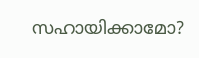സഹായിക്കാമോ?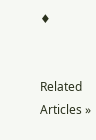♦


Related Articles »